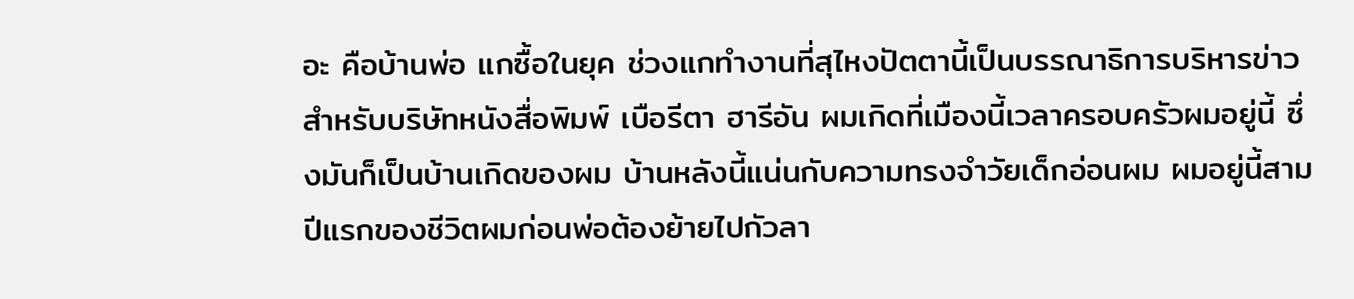อะ คือบ้านพ่อ แกซื้อในยุค ช่วงแกทำงานที่สุไหงปัตตานี้เป็นบรรณาธิการบริหารข่าวสำหรับบริษัทหนังสื่อพิมพ์ เบือรีตา ฮารีอัน ผมเกิดที่เมืองนี้เวลาครอบครัวผมอยู่นี้ ซึ่งมันก็เป็นบ้านเกิดของผม บ้านหลังนี้แน่นกับความทรงจำวัยเด็กอ่อนผม ผมอยู่นี้สามปีแรกของชีวิตผมก่อนพ่อต้องย้ายไปกัวลา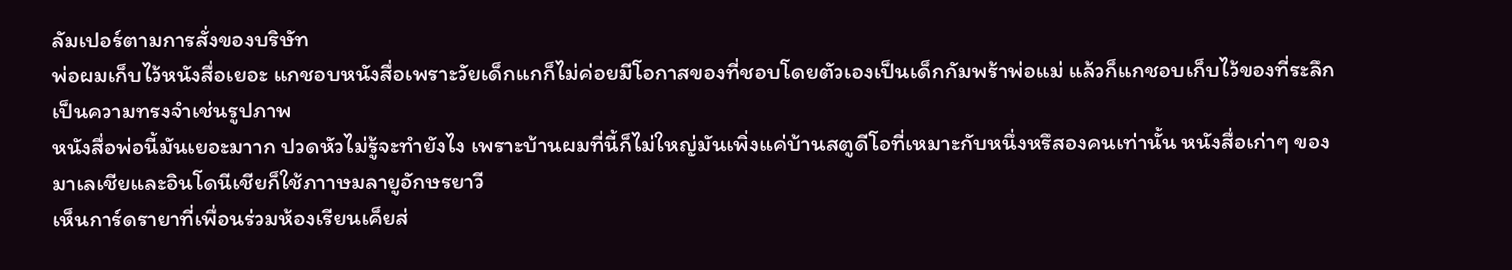ลัมเปอร์ตามการสั่งของบริษัท
พ่อผมเก็บไว้หนังสื่อเยอะ แกชอบหนังสื่อเพราะวัยเด็กแกก็ไม่ค่อยมีโอกาสของที่ชอบโดยตัวเองเป็นเด็กกัมพร้าพ่อแม่ แล้วก็แกชอบเก็บไว้ของที่ระลึกเป็นความทรงจำเช่นรูปภาพ
หนังสื่อพ่อนี้มันเยอะมาาก ปวดหัวไม่รู้จะทำยังไง เพราะบ้านผมที่นี้ก็ไม่ใหญ่มันเพิ่งแค่บ้านสตูดีโอที่เหมาะกับหนึ่งหรึสองคนเท่านั้น หนังสื่อเก่าๆ ของมาเลเชียและอินโดนีเชียก็ใช้ภาาษมลายูอักษรยาวี
เห็นการ์ดรายาที่เพื่อนร่วมห้องเรียนเค็ยส่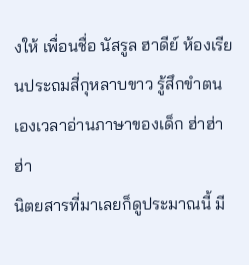งให้ เพื่อนชื่อ นัสรูล ฮาดีย์ ห้องเรียนประถมสี่กุหลาบขาว รู้สึกขำตนเองเวลาอ่านภาษาของเด็ก ฮ่าฮ่าฮ่า
นิตยสารที่มาเลยก็ดูประมาณนี้ มี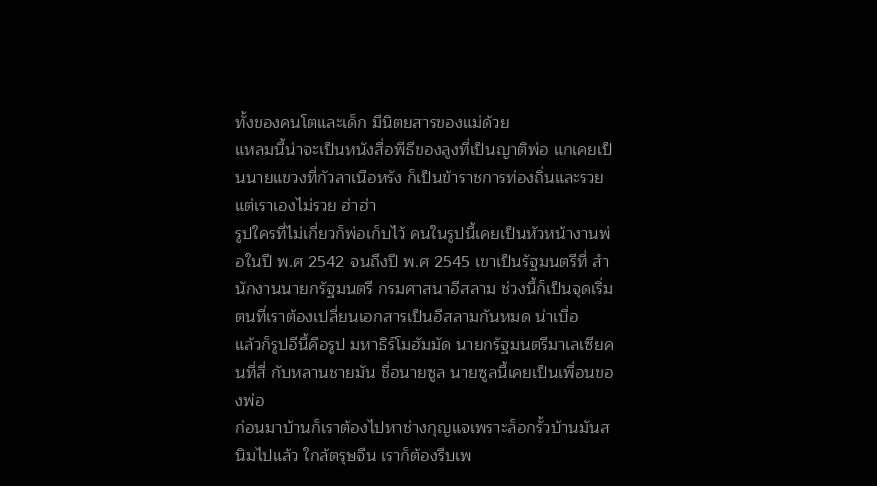ทั้งของคนโตและเด็ก มีนิตยสารของแม่ด้วย
แหลมนี้น่าจะเป็นหนังสื่อพีธีของลูงที่เป็นญาติพ่อ แกเคยเป็นนายแขวงที่กัวลาเนือหรัง ก็เป็นข้าราชการท่องถิ่นและรวยแต่เราเองไม่รวย ฮ่าฮ่า
รูปใครที่ไม่เกี่ยวก็พ่อเก็บไว้ คนในรูปนี้เคยเป็นหัวหน้างานพ่อในปี พ.ศ 2542 จนถึงปี พ.ศ 2545 เขาเป็นรัฐมนตรีที่ สำนักงานนายกรัฐมนตรี กรมศาสนาอีสลาม ช่วงนี้ก็เป็นจุดเริ่มตนที่เราต้องเปลี่ยนเอกสารเป็นอีสลามกันหมด น่าเบื่อ
แล้วก็รูปอีนี้คือรูป มหาธิร์โมฮัมมัด นายกรัฐมนตรีมาเลเซียคนที่สี่ กับหลานชายมัน ชื่อนายซูล นายซูลนี้เคยเป็นเพื่อนของพ่อ
ก่อนมาบ้านก็เราต้องไปหาช่างกุญแจเพราะล็อกรั้วบ้านมันสนิมไปแล้ว ใกล้ตรุษจีน เราก็ต้องรีบเพ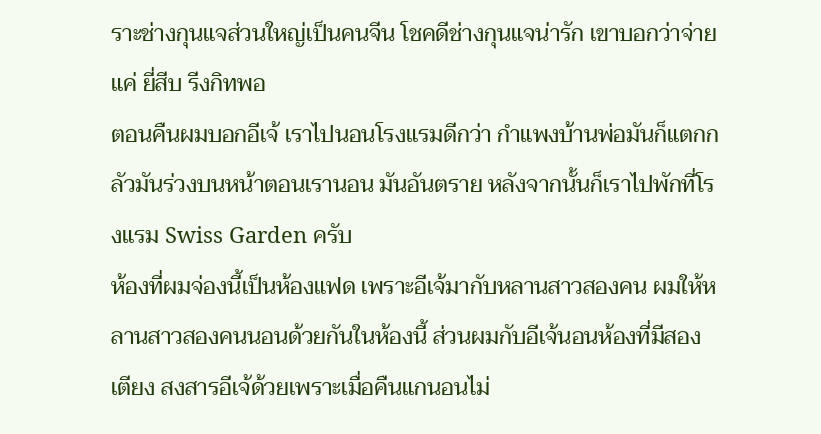ราะช่างกุนแจส่วนใหญ่เป็นคนจีน โชคดีช่างกุนแจน่ารัก เขาบอกว่าจ่ายแค่ ยี่สีบ รีงกิทพอ
ตอนคืนผมบอกอีเจ้ เราไปนอนโรงแรมดีกว่า กำแพงบ้านพ่อมันก็แตกกลัวมันร่วงบนหน้าตอนเรานอน มันอันตราย หลังจากนั้นก็เราไปพักที่โรงแรม Swiss Garden ครับ
ห้องที่ผมจ่องนี้เป็นห้องแฟด เพราะอีเจ้มากับหลานสาวสองคน ผมให้หลานสาวสองคนนอนด้วยกันในห้องนี้ ส่วนผมกับอีเจ้นอนห้องที่มีสองเตียง สงสารอีเจ้ด้วยเพราะเมื่อคืนแกนอนไม่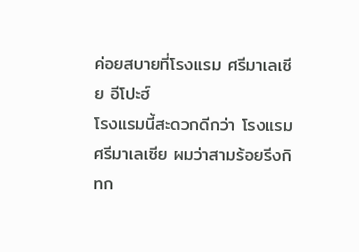ค่อยสบายที่โรงแรม ศรีมาเลเซีย อีโปะฮ์
โรงแรมนี้สะดวกดีกว่า โรงแรมศรีมาเลเซีย ผมว่าสามร้อยรีงกิทก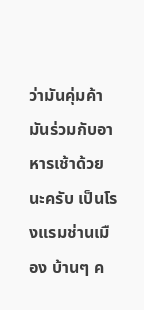ว่ามันคุ่มค้า มันร่วมกับอาหารเช้าด้วยนะครับ เป็นโรงแรมช่านเมือง บ้านๆ ค